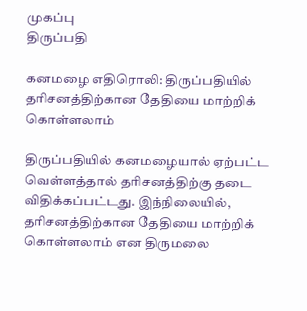முகப்பு
திருப்பதி

கனமழை எதிரொலி: திருப்பதியில் தரிசனத்திற்கான தேதியை மாற்றிக் கொள்ளலாம்

திருப்பதியில் கனமழையால் ஏற்பட்ட வெள்ளத்தால் தரிசனத்திற்கு தடை விதிக்கப்பட்டது. இந்நிலையில், தரிசனத்திற்கான தேதியை மாற்றிக் கொள்ளலாம் என திருமலை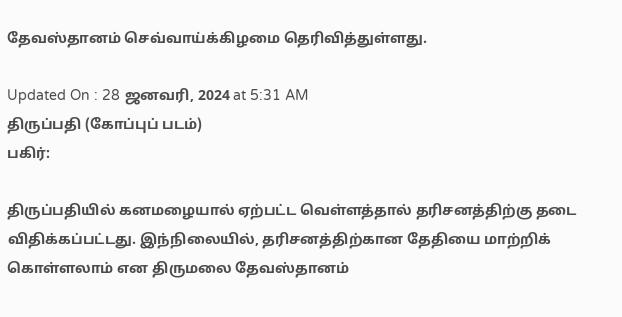தேவஸ்தானம் செவ்வாய்க்கிழமை தெரிவித்துள்ளது.

Updated On : 28 ஜனவரி, 2024 at 5:31 AM
திருப்பதி (கோப்புப் படம்)
பகிர்:

திருப்பதியில் கனமழையால் ஏற்பட்ட வெள்ளத்தால் தரிசனத்திற்கு தடை விதிக்கப்பட்டது. இந்நிலையில், தரிசனத்திற்கான தேதியை மாற்றிக் கொள்ளலாம் என திருமலை தேவஸ்தானம்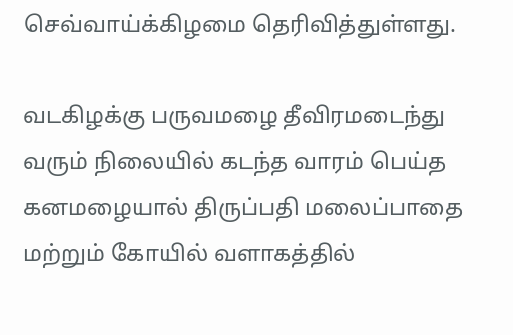செவ்வாய்க்கிழமை தெரிவித்துள்ளது.

வடகிழக்கு பருவமழை தீவிரமடைந்து வரும் நிலையில் கடந்த வாரம் பெய்த கனமழையால் திருப்பதி மலைப்பாதை மற்றும் கோயில் வளாகத்தில்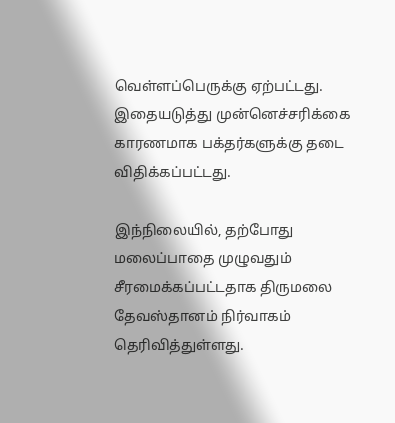வெள்ளப்பெருக்கு ஏற்பட்டது. இதையடுத்து முன்னெச்சரிக்கை காரணமாக பக்தர்களுக்கு தடை விதிக்கப்பட்டது.

இந்நிலையில், தற்போது மலைப்பாதை முழுவதும் சீரமைக்கப்பட்டதாக திருமலை தேவஸ்தானம் நிர்வாகம் தெரிவித்துள்ளது.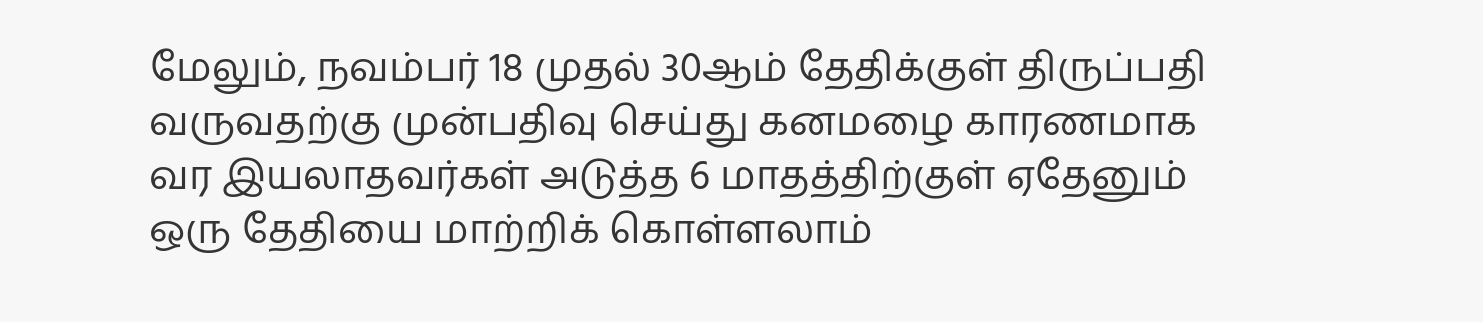மேலும், நவம்பர் 18 முதல் 30ஆம் தேதிக்குள் திருப்பதி வருவதற்கு முன்பதிவு செய்து கனமழை காரணமாக வர இயலாதவர்கள் அடுத்த 6 மாதத்திற்குள் ஏதேனும் ஒரு தேதியை மாற்றிக் கொள்ளலாம்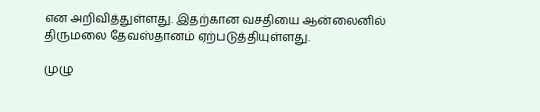என அறிவித்துள்ளது. இதற்கான வசதியை ஆன்லைனில் திருமலை தேவஸ்தானம் ஏற்படுத்தியுள்ளது.

முழு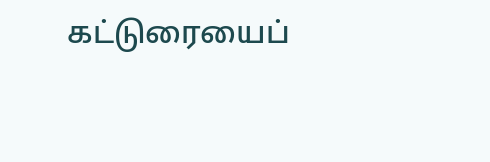கட்டுரையைப்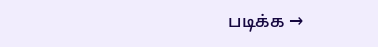படிக்க →